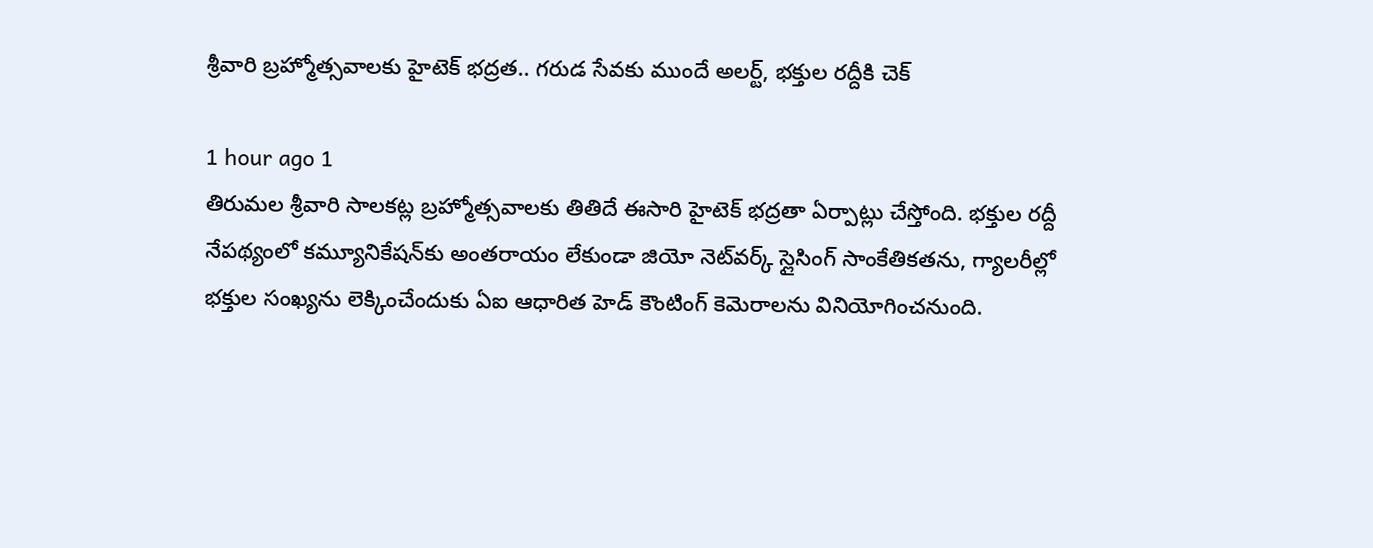శ్రీవారి బ్రహ్మోత్సవాలకు హైటెక్‌ భద్రత.. గరుడ సేవకు ముందే అలర్ట్‌, భక్తుల రద్దీకి చెక్‌

1 hour ago 1
తిరుమల శ్రీవారి సాలకట్ల బ్రహ్మోత్సవాలకు తితిదే ఈసారి హైటెక్‌ భద్రతా ఏర్పాట్లు చేస్తోంది. భక్తుల రద్దీ నేపథ్యంలో కమ్యూనికేషన్‌కు అంతరాయం లేకుండా జియో నెట్‌వర్క్‌ స్లైసింగ్‌ సాంకేతికతను, గ్యాలరీల్లో భక్తుల సంఖ్యను లెక్కించేందుకు ఏఐ ఆధారిత హెడ్‌ కౌంటింగ్‌ కెమెరాలను వినియోగించనుంది.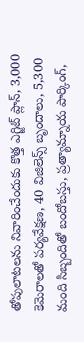తోపులాటలను నివారించేందుకు కొత్త ఎగ్జిట్‌ ప్లాన్‌, 3,000 కెమెరాలతో పర్యవేక్షణ, 40 విజిలెన్స్‌ బృందాలు, 5,300 మంది సిబ్బందితో బందోబస్తు, ప్రత్యామ్నాయ పార్కింగ్‌,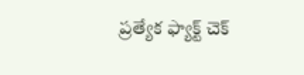ప్రత్యేక ఫ్యాక్ట్‌ చెక్‌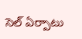సెల్‌ ఏర్పాటు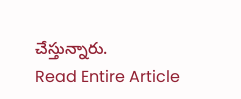చేస్తున్నారు.
Read Entire Article